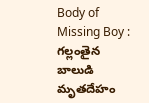Body of Missing Boy : గల్లంతైన బాలుడి మృతదేహం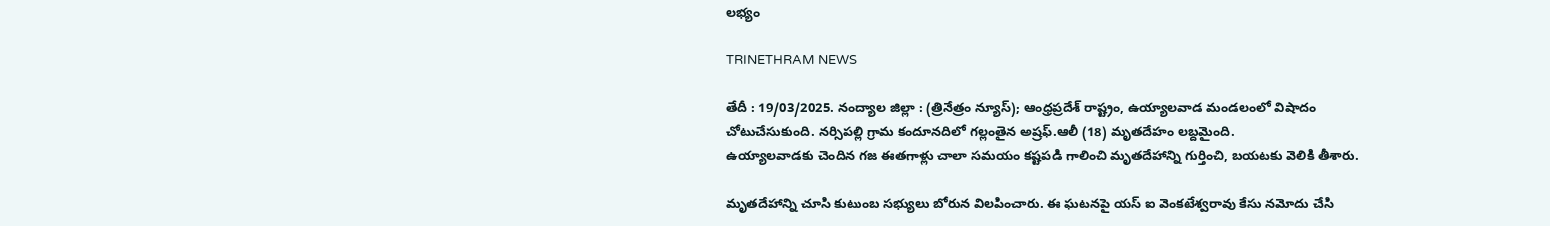లభ్యం

TRINETHRAM NEWS

తేదీ : 19/03/2025. నంద్యాల జిల్లా : (త్రినేత్రం న్యూస్); ఆంధ్రప్రదేశ్ రాష్ట్రం, ఉయ్యాలవాడ మండలంలో విషాదం చోటుచేసుకుంది. నర్సిపల్లి గ్రామ కందూనదిలో గల్లంతైన అష్రఫ్.ఆలీ (18) మృతదేహం లబ్దమైంది.
ఉయ్యాలవాడకు చెందిన గజ ఈతగాళ్లు చాలా సమయం కష్టపడి గాలించి మృతదేహాన్ని గుర్తించి, బయటకు వెలికి తీశారు.

మృతదేహాన్ని చూసి కుటుంబ సభ్యులు బోరున విలపించారు. ఈ ఘటనపై యస్ ఐ వెంకటేశ్వరావు కేసు నమోదు చేసి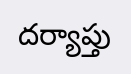దర్యాప్తు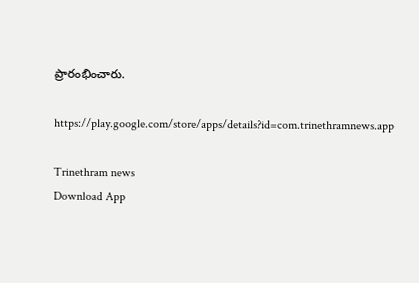ప్రారంభించారు.

https://play.google.com/store/apps/details?id=com.trinethramnews.app

Trinethram news
Download App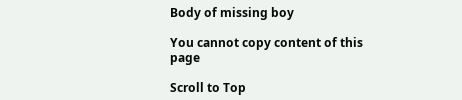Body of missing boy

You cannot copy content of this page

Scroll to Top